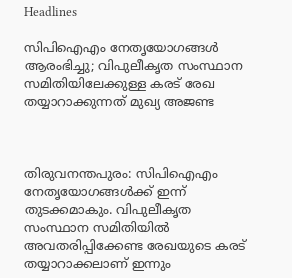Headlines

സിപിഐഎം നേതൃയോഗങ്ങള്‍ ആരംഭിച്ചു; വിപുലീകൃത സംസ്ഥാന സമിതിയിലേക്കുള്ള കരട് രേഖ തയ്യാറാക്കുന്നത് മുഖ്യ അജണ്ട



തിരുവനന്തപുരം: സിപിഐഎം നേതൃയോഗങ്ങള്‍ക്ക് ഇന്ന് തുടക്കമാകും. വിപുലീകൃത സംസ്ഥാന സമിതിയില്‍ അവതരിപ്പിക്കേണ്ട രേഖയുടെ കരട് തയ്യാറാക്കലാണ് ഇന്നും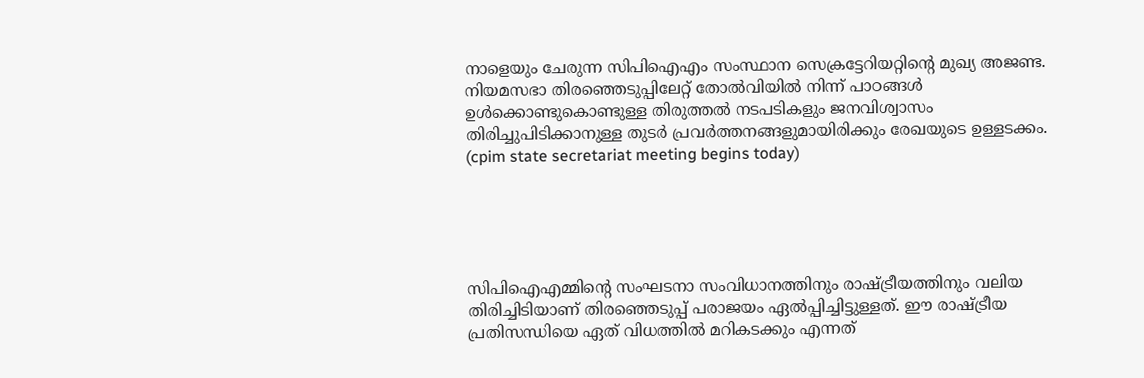നാളെയും ചേരുന്ന സിപിഐഎം സംസ്ഥാന സെക്രട്ടേറിയറ്റിന്റെ മുഖ്യ അജണ്ട. നിയമസഭാ തിരഞ്ഞെടുപ്പിലേറ്റ് തോല്‍വിയില്‍ നിന്ന് പാഠങ്ങള്‍ ഉള്‍ക്കൊണ്ടുകൊണ്ടുള്ള തിരുത്തല്‍ നടപടികളും ജനവിശ്വാസം തിരിച്ചുപിടിക്കാനുള്ള തുടര്‍ പ്രവര്‍ത്തനങ്ങളുമായിരിക്കും രേഖയുടെ ഉള്ളടക്കം. (cpim state secretariat meeting begins today)





സിപിഐഎമ്മിന്റെ സംഘടനാ സംവിധാനത്തിനും രാഷ്ട്രീയത്തിനും വലിയ തിരിച്ചിടിയാണ് തിരഞ്ഞെടുപ്പ് പരാജയം ഏല്‍പ്പിച്ചിട്ടുള്ളത്. ഈ രാഷ്ട്രീയ പ്രതിസന്ധിയെ ഏത് വിധത്തില്‍ മറികടക്കും എന്നത്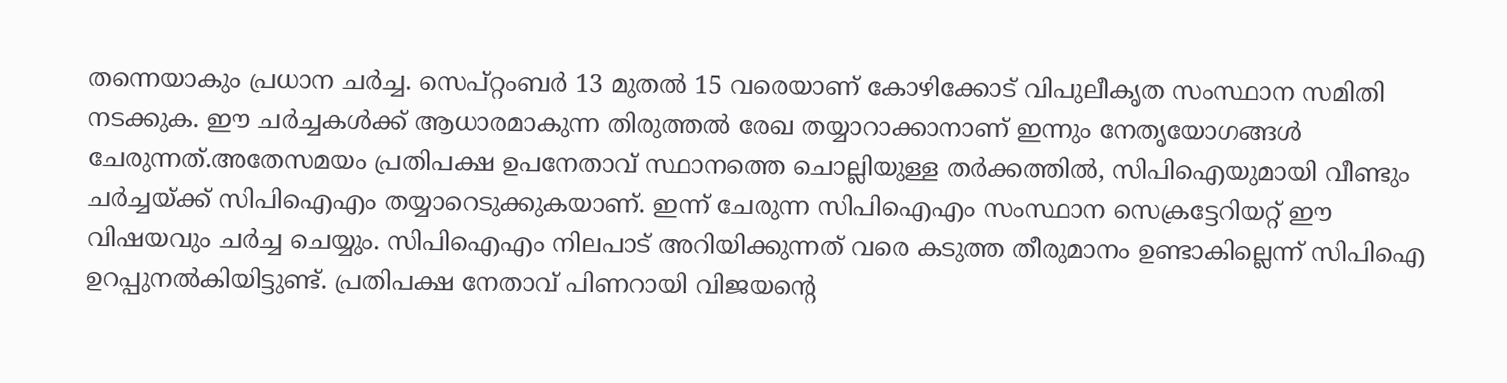തന്നെയാകും പ്രധാന ചര്‍ച്ച. സെപ്റ്റംബര്‍ 13 മുതല്‍ 15 വരെയാണ് കോഴിക്കോട് വിപുലീകൃത സംസ്ഥാന സമിതി നടക്കുക. ഈ ചര്‍ച്ചകള്‍ക്ക് ആധാരമാകുന്ന തിരുത്തല്‍ രേഖ തയ്യാറാക്കാനാണ് ഇന്നും നേതൃയോഗങ്ങള്‍ ചേരുന്നത്.അതേസമയം പ്രതിപക്ഷ ഉപനേതാവ് സ്ഥാനത്തെ ചൊല്ലിയുള്ള തര്‍ക്കത്തില്‍, സിപിഐയുമായി വീണ്ടും ചര്‍ച്ചയ്ക്ക് സിപിഐഎം തയ്യാറെടുക്കുകയാണ്. ഇന്ന് ചേരുന്ന സിപിഐഎം സംസ്ഥാന സെക്രട്ടേറിയറ്റ് ഈ വിഷയവും ചര്‍ച്ച ചെയ്യും. സിപിഐഎം നിലപാട് അറിയിക്കുന്നത് വരെ കടുത്ത തീരുമാനം ഉണ്ടാകില്ലെന്ന് സിപിഐ ഉറപ്പുനല്‍കിയിട്ടുണ്ട്. പ്രതിപക്ഷ നേതാവ് പിണറായി വിജയന്റെ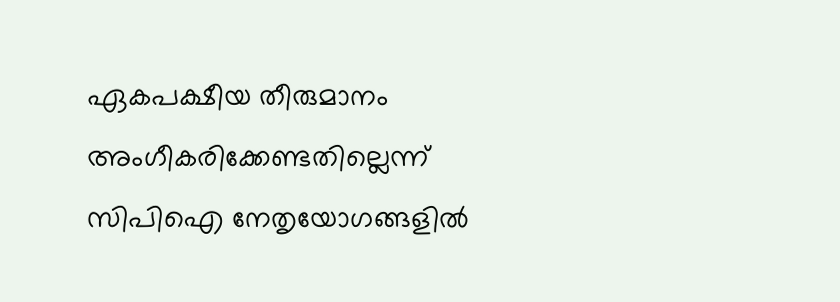ഏകപക്ഷീയ തീരുമാനം അംഗീകരിക്കേണ്ടതില്ലെന്ന് സിപിഐ നേതൃയോഗങ്ങളില്‍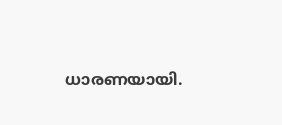ധാരണയായി.